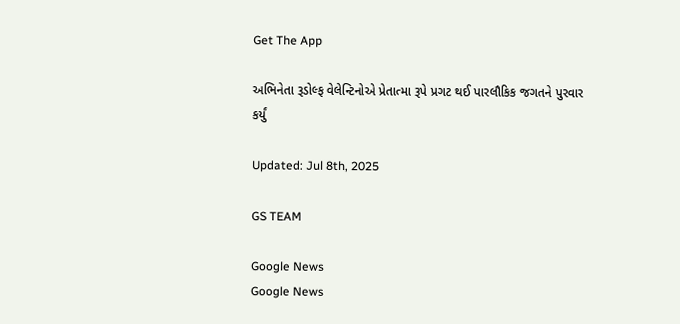Get The App

અભિનેતા રૂડોલ્ફ વેલેન્ટિનોએ પ્રેતાત્મા રૂપે પ્રગટ થઈ પારલૌકિક જગતને પુરવાર કર્યું

Updated: Jul 8th, 2025

GS TEAM

Google News
Google News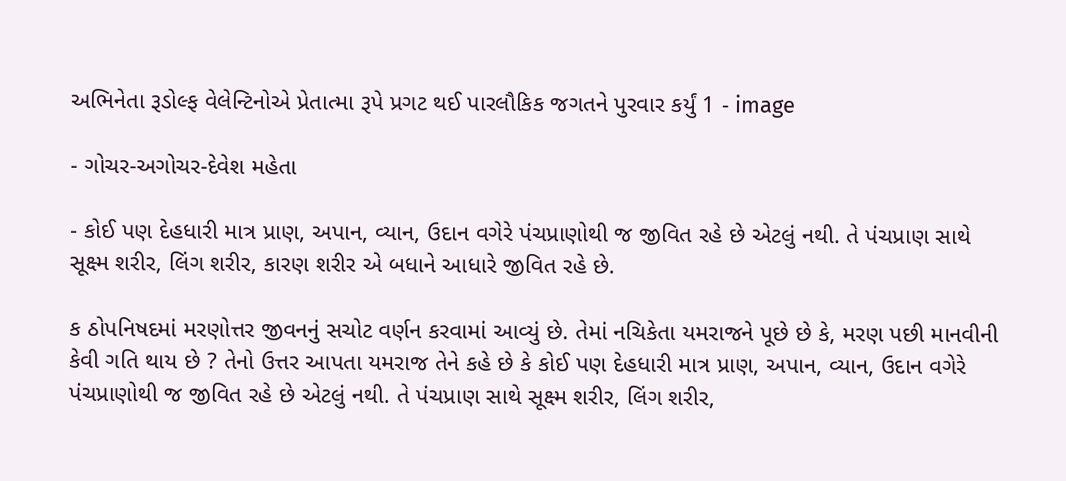અભિનેતા રૂડોલ્ફ વેલેન્ટિનોએ પ્રેતાત્મા રૂપે પ્રગટ થઈ પારલૌકિક જગતને પુરવાર કર્યું 1 - image

- ગોચર-અગોચર-દેવેશ મહેતા

- કોઈ પણ દેહધારી માત્ર પ્રાણ, અપાન, વ્યાન, ઉદાન વગેરે પંચપ્રાણોથી જ જીવિત રહે છે એટલું નથી. તે પંચપ્રાણ સાથે સૂક્ષ્મ શરીર, લિંગ શરીર, કારણ શરીર એ બધાને આધારે જીવિત રહે છે.

ક ઠોપનિષદમાં મરણોત્તર જીવનનું સચોટ વર્ણન કરવામાં આવ્યું છે. તેમાં નચિકેતા યમરાજને પૂછે છે કે, મરણ પછી માનવીની કેવી ગતિ થાય છે ? તેનો ઉત્તર આપતા યમરાજ તેને કહે છે કે કોઈ પણ દેહધારી માત્ર પ્રાણ, અપાન, વ્યાન, ઉદાન વગેરે પંચપ્રાણોથી જ જીવિત રહે છે એટલું નથી. તે પંચપ્રાણ સાથે સૂક્ષ્મ શરીર, લિંગ શરીર,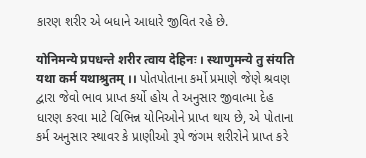કારણ શરીર એ બધાને આધારે જીવિત રહે છે.

योनिमन्ये प्रपधन्ते शरीर त्वाय देहिनः । स्थाणुमन्ये तु संयति यथा कर्म यथाश्रुतम् ।। પોતપોતાના કર્મો પ્રમાણે જેણે શ્રવણ દ્વારા જેવો ભાવ પ્રાપ્ત કર્યો હોય તે અનુસાર જીવાત્મા દેહ ધારણ કરવા માટે વિભિન્ન યોનિઓને પ્રાપ્ત થાય છે, એ પોતાના કર્મ અનુસાર સ્થાવર કે પ્રાણીઓ રૂપે જંગમ શરીરોને પ્રાપ્ત કરે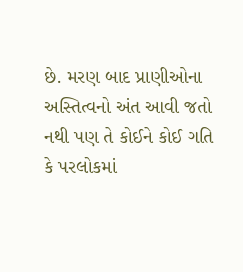છે. મરણ બાદ પ્રાણીઓના અસ્તિત્વનો અંત આવી જતો નથી પણ તે કોઈને કોઈ ગતિ કે પરલોકમાં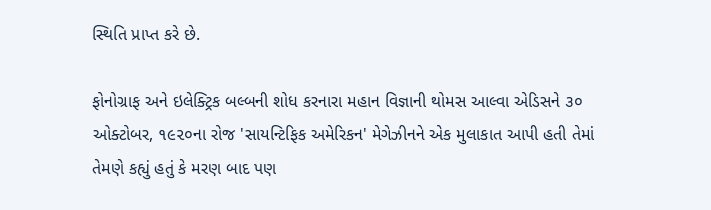સ્થિતિ પ્રાપ્ત કરે છે.

ફોનોગ્રાફ અને ઇલેક્ટ્રિક બલ્બની શોધ કરનારા મહાન વિજ્ઞાની થોમસ આલ્વા એડિસને ૩૦ ઓક્ટોબર, ૧૯૨૦ના રોજ 'સાયન્ટિફિક અમેરિકન' મેગેઝીનને એક મુલાકાત આપી હતી તેમાં તેમણે કહ્યું હતું કે મરણ બાદ પણ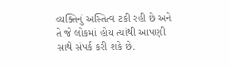વ્યક્તિનું અસ્તિત્વ ટકી રહી છે અને તે જે લોકમાં હોય ત્યાંથી આપણી સાથે સંપર્ક કરી શકે છે.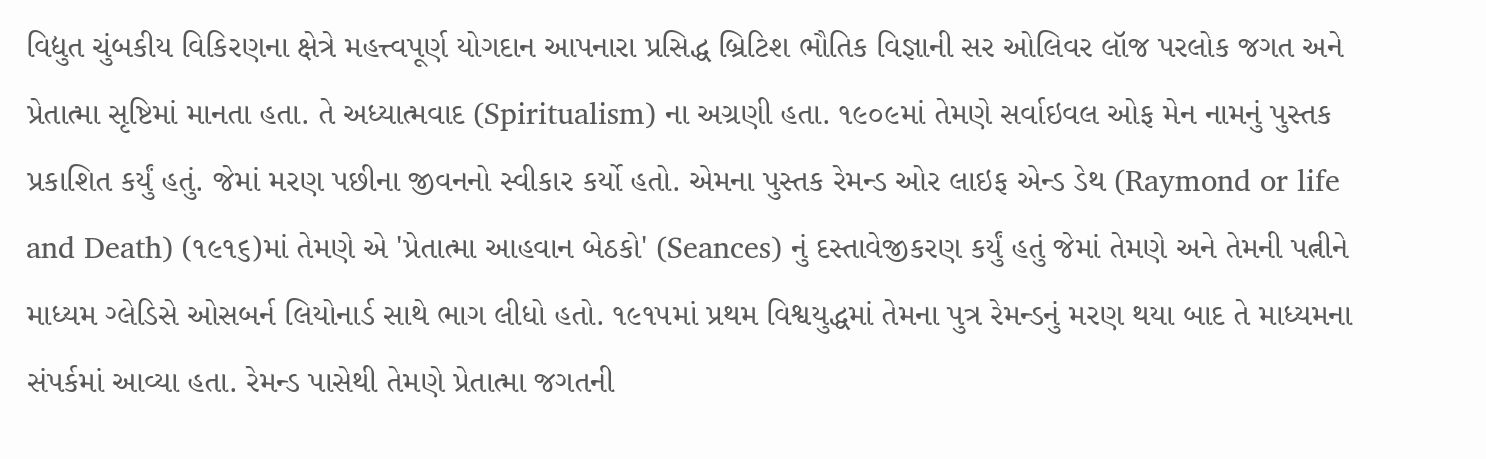વિદ્યુત ચુંબકીય વિકિરણના ક્ષેત્રે મહત્ત્વપૂર્ણ યોગદાન આપનારા પ્રસિદ્ધ બ્રિટિશ ભૌતિક વિજ્ઞાની સર ઓલિવર લૉજ પરલોક જગત અને પ્રેતાત્મા સૃષ્ટિમાં માનતા હતા. તે અધ્યાત્મવાદ (Spiritualism) ના અગ્રણી હતા. ૧૯૦૯માં તેમણે સર્વાઇવલ ઓફ મેન નામનું પુસ્તક પ્રકાશિત કર્યું હતું. જેમાં મરણ પછીના જીવનનો સ્વીકાર કર્યો હતો. એમના પુસ્તક રેમન્ડ ઓર લાઇફ એન્ડ ડેથ (Raymond or life and Death) (૧૯૧૬)માં તેમણે એ 'પ્રેતાત્મા આહવાન બેઠકો' (Seances) નું દસ્તાવેજીકરણ કર્યું હતું જેમાં તેમણે અને તેમની પત્નીને માધ્યમ ગ્લેડિસે ઓસબર્ન લિયોનાર્ડ સાથે ભાગ લીધો હતો. ૧૯૧૫માં પ્રથમ વિશ્વયુદ્ધમાં તેમના પુત્ર રેમન્ડનું મરણ થયા બાદ તે માધ્યમના સંપર્કમાં આવ્યા હતા. રેમન્ડ પાસેથી તેમણે પ્રેતાત્મા જગતની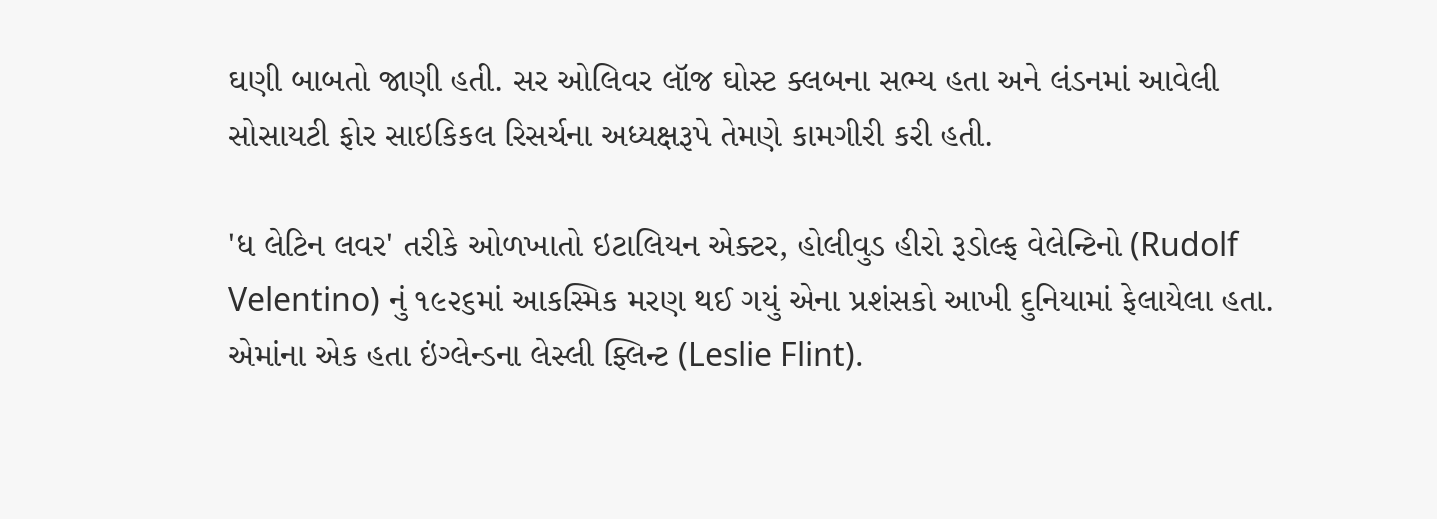ઘણી બાબતો જાણી હતી. સર ઓલિવર લૉજ ઘોસ્ટ ક્લબના સભ્ય હતા અને લંડનમાં આવેલી સોસાયટી ફોર સાઇકિકલ રિસર્ચના અધ્યક્ષરૂપે તેમણે કામગીરી કરી હતી.

'ધ લેટિન લવર' તરીકે ઓળખાતો ઇટાલિયન એક્ટર, હોલીવુડ હીરો રૂડોલ્ફ વેલેન્ટિનો (Rudolf Velentino) નું ૧૯૨૬માં આકસ્મિક મરણ થઈ ગયું એના પ્રશંસકો આખી દુનિયામાં ફેલાયેલા હતા. એમાંના એક હતા ઇંગ્લેન્ડના લેસ્લી ફ્લિન્ટ (Leslie Flint).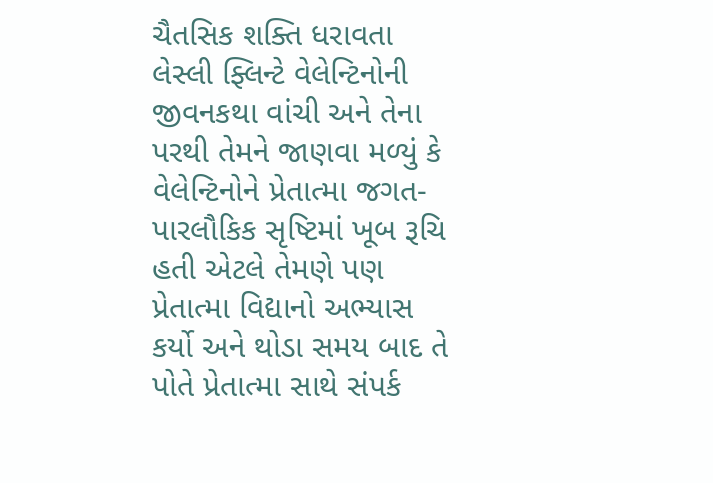ચૈતસિક શક્તિ ધરાવતા લેસ્લી ફ્લિન્ટે વેલેન્ટિનોની જીવનકથા વાંચી અને તેના પરથી તેમને જાણવા મળ્યું કે વેલેન્ટિનોને પ્રેતાત્મા જગત- પારલૌકિક સૃષ્ટિમાં ખૂબ રૂચિ હતી એટલે તેમણે પણ પ્રેતાત્મા વિદ્યાનો અભ્યાસ કર્યો અને થોડા સમય બાદ તે પોતે પ્રેતાત્મા સાથે સંપર્ક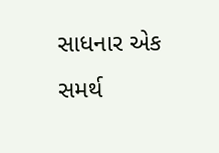સાધનાર એક સમર્થ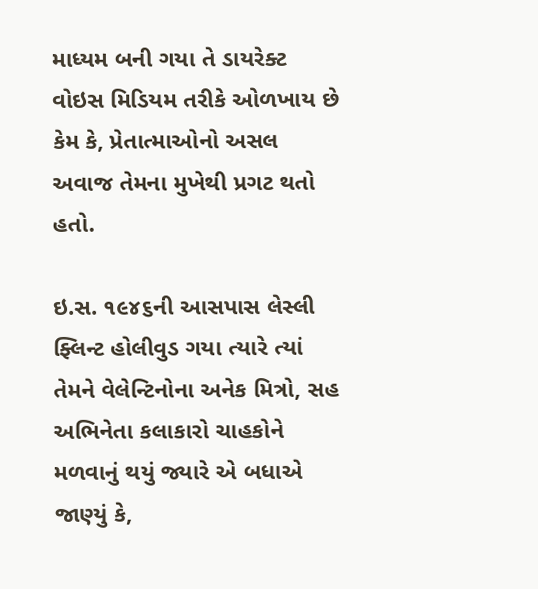માધ્યમ બની ગયા તે ડાયરેક્ટ વોઇસ મિડિયમ તરીકે ઓળખાય છે કેમ કે, પ્રેતાત્માઓનો અસલ અવાજ તેમના મુખેથી પ્રગટ થતો હતો.

ઇ.સ. ૧૯૪૬ની આસપાસ લેસ્લી ફ્લિન્ટ હોલીવુડ ગયા ત્યારે ત્યાં તેમને વેલેન્ટિનોના અનેક મિત્રો, સહ અભિનેતા કલાકારો ચાહકોને મળવાનું થયું જ્યારે એ બધાએ જાણ્યું કે,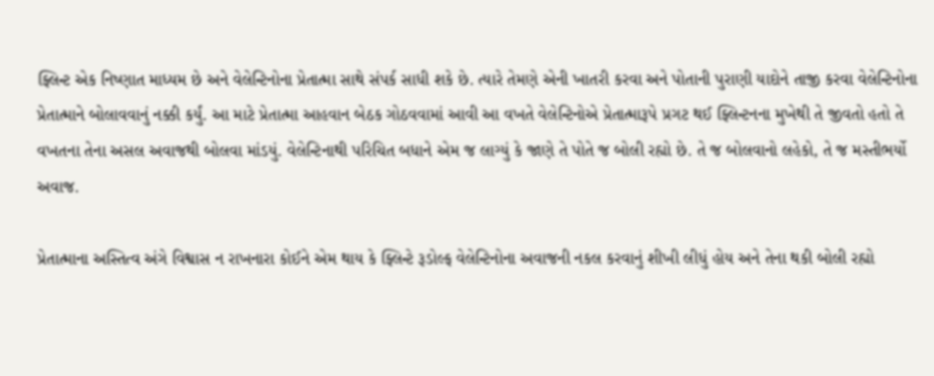ફ્લિન્ટ એક નિષ્ણાત માધ્યમ છે અને વેલેન્ટિનોના પ્રેતાત્મા સાથે સંપર્ક સાધી શકે છે. ત્યારે તેમણે એની ખાતરી કરવા અને પોતાની પુરાણી યાદોને તાજી કરવા વેલેન્ટિનોના પ્રેતાત્માને બોલાવવાનું નક્કી કર્યું. આ માટે પ્રેતાત્મા આહવાન બેઠક ગોઠવવામાં આવી આ વખતે વેલેન્ટિનોએ પ્રેતાત્મારૂપે પ્રગટ થઈ ફ્લિન્ટનના મુખેથી તે જીવતો હતો તે વખતના તેના અસલ અવાજથી બોલવા માંડયું. વેલેન્ટિનાથી પરિચિત બધાને એમ જ લાગ્યું કે જાણે તે પોતે જ બોલી રહ્યો છે. તે જ બોલવાનો લહેકો, તે જ મસ્તીભર્યો અવાજ.

પ્રેતાત્માના અસ્તિત્વ અંગે વિશ્વાસ ન રાખનારા કોઈને એમ થાય કે ફ્લિન્ટે રૂડોલ્ફ વેલેન્ટિનોના અવાજની નકલ કરવાનું શીખી લીધું હોય અને તેના થકી બોલી રહ્યો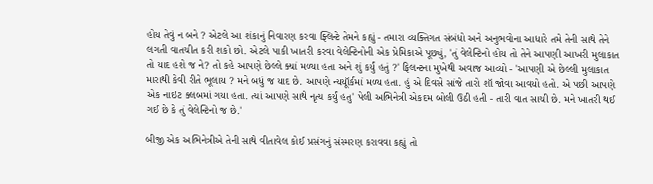હોય તેવું ન બને ? એટલે આ શંકાનું નિવારણ કરવા ફ્લિન્ટે તેમને કહ્યું - તમારા વ્યક્તિગત સંબંધો અને અનુભવોના આધારે તમે તેની સાથે તેને લગતી વાતચીત કરી શકો છો. એટલે પાકી ખાતરી કરવા વેલેન્ટિનોની એક પ્રેમિકાએ પૂછ્યું, 'તું વેલેન્ટિનો હોય તો તેને આપણી આખરી મુલાકાત તો યાદ હશે જ ને? તો કહે આપણે છેલ્લે ક્યાં મળ્યા હતા અને શું કર્યું હતું ?' ફિલન્ટના મુખેથી અવાજ આવ્યો - 'આપણી એ છેલ્લી મુલાકાત મારાથી કેવી રીતે ભૂલાય ? મને બધું જ યાદ છે. આપણે ન્યયૂૉર્કમાં મળ્ય હતા. હું એ દિવસે સાંજે તારો શૉ જોવા આવયો હતો. એ પછી આપણે એક નાઇટ ક્લબમાં ગયા હતા. ત્યાં આપણે સાથે નૃત્ય કર્યું હતુ' પેલી અભિનેત્રી એકદમ બોલી ઉઠી હતી - તારી વાત સાચી છે. મને ખાતરી થઈ ગઈ છે કે તું વેલેન્ટિનો જ છે.'

બીજી એક અભિનેત્રીએ તેની સાથે વીતાવેલ કોઈ પ્રસંગનું સંસ્મરણ કરાવવા કહ્યું તો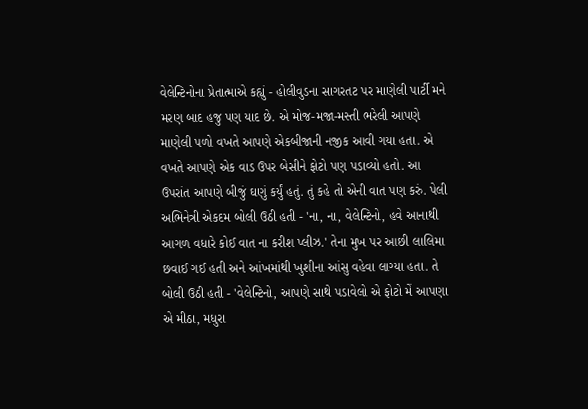વેલેન્ટિનોના પ્રેતાત્માએ કહ્યું - હોલીવુડના સાગરતટ પર માણેલી પાર્ટી મને મરણ બાદ હજુ પણ યાદ છે. એ મોજ-મજા-મસ્તી ભરેલી આપણે માણેલી પળો વખતે આપણે એકબીજાની નજીક આવી ગયા હતા. એ વખતે આપણે એક વાડ ઉપર બેસીને ફોટો પણ પડાવ્યો હતો. આ ઉપરાંત આપણે બીજું ઘણું કર્યું હતું. તું કહે તો એની વાત પણ કરું. પેલી અભિનેત્રી એકદમ બોલી ઉઠી હતી - 'ના, ના, વેલેન્ટિનો, હવે આનાથી આગળ વધારે કોઈ વાત ના કરીશ પ્લીઝ.' તેના મુખ પર આછી લાલિમા છવાઈ ગઈ હતી અને આંખમાંથી ખુશીના આંસુ વહેવા લાગ્યા હતા. તે બોલી ઉઠી હતી - 'વેલેન્ટિનો, આપણે સાથે પડાવેલો એ ફોટો મેં આપણા એ મીઠા, મધુરા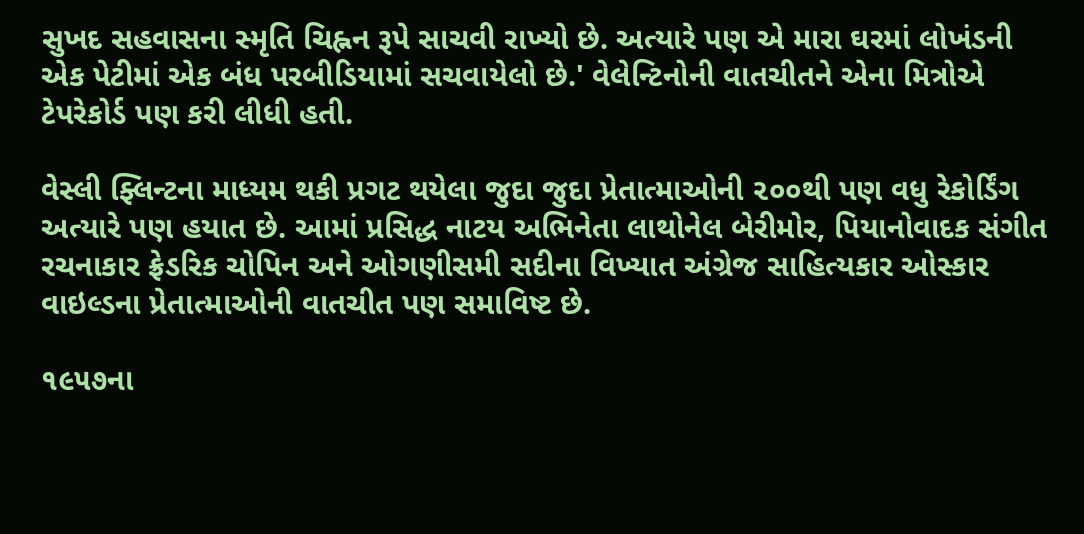સુખદ સહવાસના સ્મૃતિ ચિહ્નન રૂપે સાચવી રાખ્યો છે. અત્યારે પણ એ મારા ઘરમાં લોખંડની એક પેટીમાં એક બંધ પરબીડિયામાં સચવાયેલો છે.' વેલેન્ટિનોની વાતચીતને એના મિત્રોએ ટેપરેકોર્ડ પણ કરી લીધી હતી.

વેસ્લી ફ્લિન્ટના માધ્યમ થકી પ્રગટ થયેલા જુદા જુદા પ્રેતાત્માઓની ૨૦૦થી પણ વધુ રેકોર્ડિંગ અત્યારે પણ હયાત છે. આમાં પ્રસિદ્ધ નાટય અભિનેતા લાથોનેલ બેરીમોર, પિયાનોવાદક સંગીત રચનાકાર ફ્રેડરિક ચોપિન અને ઓગણીસમી સદીના વિખ્યાત અંગ્રેજ સાહિત્યકાર ઓસ્કાર વાઇલ્ડના પ્રેતાત્માઓની વાતચીત પણ સમાવિષ્ટ છે.

૧૯૫૭ના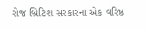રોજ બ્રિટિશ સરકારના એક વરિષ્ઠ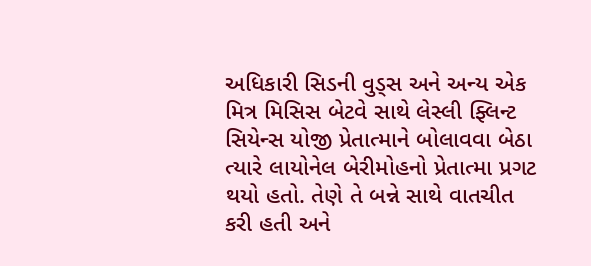અધિકારી સિડની વુડ્સ અને અન્ય એક મિત્ર મિસિસ બેટવે સાથે લેસ્લી ફ્લિન્ટ સિયેન્સ યોજી પ્રેતાત્માને બોલાવવા બેઠા ત્યારે લાયોનેલ બેરીમોહનો પ્રેતાત્મા પ્રગટ થયો હતો. તેણે તે બન્ને સાથે વાતચીત કરી હતી અને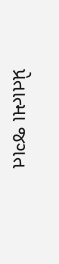પ્રેતાત્મા જગત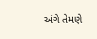અંગે તેમણે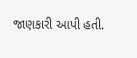જાણકારી આપી હતી.